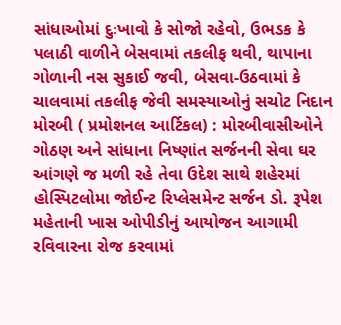સાંધાઓમાં દુઃખાવો કે સોજો રહેવો, ઉભડક કે પલાઠી વાળીને બેસવામાં તકલીફ થવી, થાપાના ગોળાની નસ સુકાઈ જવી, બેસવા-ઉઠવામાં કે ચાલવામાં તકલીફ જેવી સમસ્યાઓનું સચોટ નિદાન મોરબી ( પ્રમોશનલ આર્ટિકલ) : મોરબીવાસીઓને ગોઠણ અને સાંધાના નિષ્ણાંત સર્જનની સેવા ઘર આંગણે જ મળી રહે તેવા ઉદેશ સાથે શહેરમાં હોસ્પિટલોમા જોઈન્ટ રિપ્લેસમેન્ટ સર્જન ડો. રૂપેશ મહેતાની ખાસ ઓપીડીનું આયોજન આગામી રવિવારના રોજ કરવામાં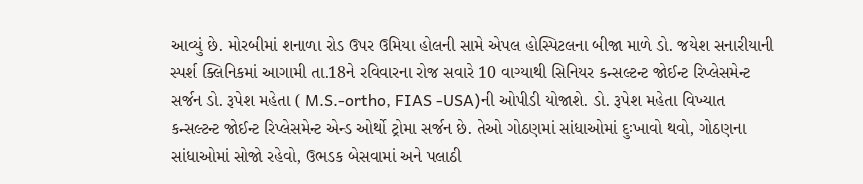આવ્યું છે. મોરબીમાં શનાળા રોડ ઉપર ઉમિયા હોલની સામે એપલ હોસ્પિટલના બીજા માળે ડો. જયેશ સનારીયાની સ્પર્શ ક્લિનિકમાં આગામી તા.18ને રવિવારના રોજ સવારે 10 વાગ્યાથી સિનિયર કન્સલ્ટન્ટ જોઈન્ટ રિપ્લેસમેન્ટ સર્જન ડો. રૂપેશ મહેતા ( M.S.-ortho, FIAS -USA)ની ઓપીડી યોજાશે. ડો. રૂપેશ મહેતા વિખ્યાત કન્સલ્ટન્ટ જોઈન્ટ રિપ્લેસમેન્ટ એન્ડ ઓર્થો ટ્રોમા સર્જન છે. તેઓ ગોઠણમાં સાંધાઓમાં દુઃખાવો થવો, ગોઠણના સાંધાઓમાં સોજો રહેવો, ઉભડક બેસવામાં અને પલાઠી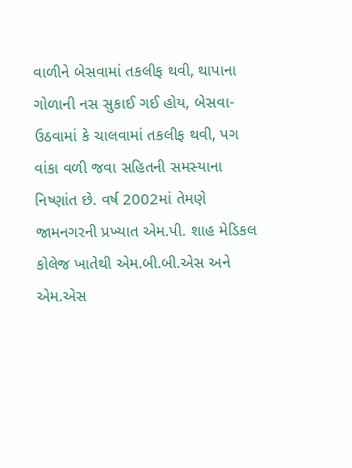વાળીને બેસવામાં તકલીફ થવી, થાપાના ગોળાની નસ સુકાઈ ગઈ હોય, બેસવા-ઉઠવામાં કે ચાલવામાં તકલીફ થવી, પગ વાંકા વળી જવા સહિતની સમસ્યાના નિષ્ણાંત છે. વર્ષ 2002માં તેમણે જામનગરની પ્રખ્યાત એમ.પી. શાહ મેડિકલ કોલેજ ખાતેથી એમ.બી.બી.એસ અને એમ.એસ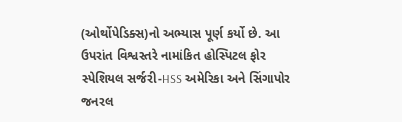(ઓર્થોપેડિક્સ)નો અભ્યાસ પૂર્ણ કર્યો છે. આ ઉપરાંત વિશ્વસ્તરે નામાંકિત હોસ્પિટલ ફોર સ્પેશિયલ સર્જરી-HSS અમેરિકા અને સિંગાપોર જનરલ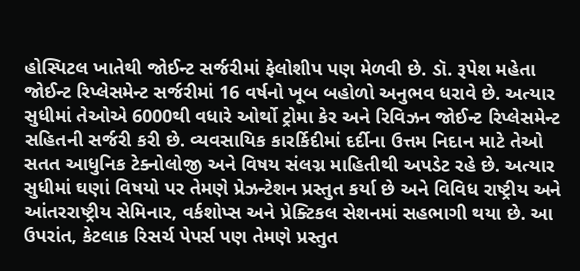હોસ્પિટલ ખાતેથી જોઈન્ટ સર્જરીમાં ફેલોશીપ પણ મેળવી છે. ડૉ. રૂપેશ મહેતા જોઈન્ટ રિપ્લેસમેન્ટ સર્જરીમાં 16 વર્ષનો ખૂબ બહોળો અનુભવ ધરાવે છે. અત્યાર સુધીમાં તેઓએ 6000થી વધારે ઓર્થો ટ્રોમા કેર અને રિવિઝન જોઈન્ટ રિપ્લેસમેન્ટ સહિતની સર્જરી કરી છે. વ્યવસાયિક કારર્કિદીમાં દર્દીના ઉત્તમ નિદાન માટે તેઓ સતત આધુનિક ટેક્નોલોજી અને વિષય સંલગ્ન માહિતીથી અપડેટ રહે છે. અત્યાર સુધીમાં ઘણાં વિષયો પર તેમણે પ્રેઝન્ટેશન પ્રસ્તુત કર્યા છે અને વિવિધ રાષ્ટ્રીય અને આંતરરાષ્ટ્રીય સેમિનાર, વર્કશોપ્સ અને પ્રેક્ટિકલ સેશનમાં સહભાગી થયા છે. આ ઉપરાંત, કેટલાક રિસર્ચ પેપર્સ પણ તેમણે પ્રસ્તુત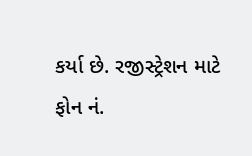કર્યા છે. રજીસ્ટ્રેશન માટે ફોન નં.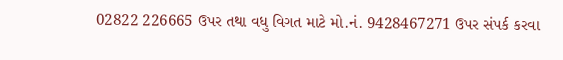02822 226665 ઉપર તથા વધુ વિગત માટે મો.નં. 9428467271 ઉપર સંપર્ક કરવા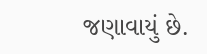જણાવાયું છે.